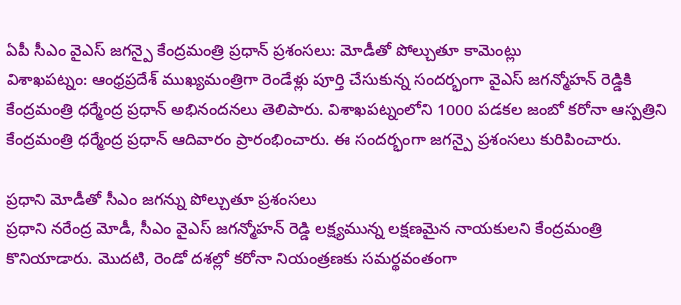ఏపీ సీఎం వైఎస్ జగన్పై కేంద్రమంత్రి ప్రధాన్ ప్రశంసలు: మోడీతో పోల్చుతూ కామెంట్లు
విశాఖపట్నం: ఆంధ్రప్రదేశ్ ముఖ్యమంత్రిగా రెండేళ్లు పూర్తి చేసుకున్న సందర్భంగా వైఎస్ జగన్మోహన్ రెడ్డికి కేంద్రమంత్రి ధర్మేంద్ర ప్రధాన్ అభినందనలు తెలిపారు. విశాఖపట్నంలోని 1000 పడకల జంబో కరోనా ఆస్పత్రిని కేంద్రమంత్రి ధర్మేంద్ర ప్రధాన్ ఆదివారం ప్రారంభించారు. ఈ సందర్భంగా జగన్పై ప్రశంసలు కురిపించారు.

ప్రధాని మోడీతో సీఎం జగన్ను పోల్చుతూ ప్రశంసలు
ప్రధాని నరేంద్ర మోడీ, సీఎం వైఎస్ జగన్మోహన్ రెడ్డి లక్ష్యమున్న లక్షణమైన నాయకులని కేంద్రమంత్రి కొనియాడారు. మొదటి, రెండో దశల్లో కరోనా నియంత్రణకు సమర్థవంతంగా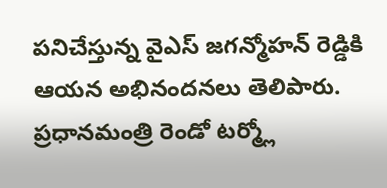పనిచేస్తున్న వైఎస్ జగన్మోహన్ రెడ్డికి ఆయన అభినందనలు తెలిపారు. ప్రధానమంత్రి రెండో టర్మ్లో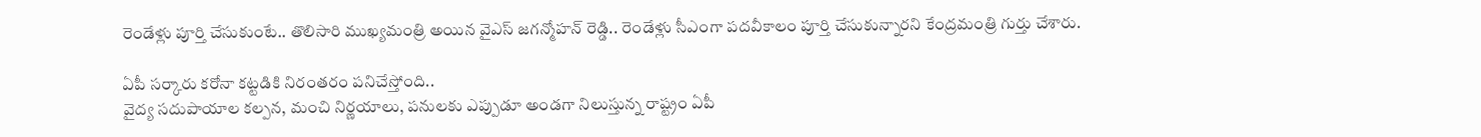రెండేళ్లు పూర్తి చేసుకుంటే.. తొలిసారి ముఖ్యమంత్రి అయిన వైఎస్ జగన్మోహన్ రెడ్డి.. రెండేళ్లు సీఎంగా పదవీకాలం పూర్తి చేసుకున్నారని కేంద్రమంత్రి గుర్తు చేశారు.

ఏపీ సర్కారు కరోనా కట్టడికి నిరంతరం పనిచేస్తోంది..
వైద్య సదుపాయాల కల్పన, మంచి నిర్ణయాలు, పనులకు ఎప్పుడూ అండగా నిలుస్తున్న రాష్ట్రం ఏపీ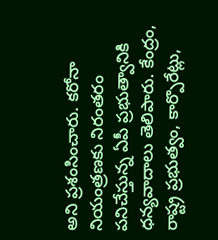అని ప్రశంసించారు. కరోనా నియంత్రణకు నిరంతరం పనిచేస్తున్న ఏపీ ప్రభుత్వానికి ధన్యవాదాలు తెలిపారు. కేంద్రం, రాష్ట్ర ప్రభుత్వం, కార్పొరేట్లు,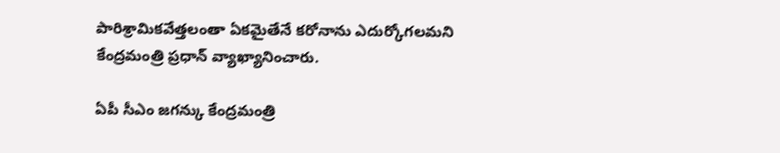పారిశ్రామికవేత్తలంతా ఏకమైతేనే కరోనాను ఎదుర్కోగలమని కేంద్రమంత్రి ప్రధాన్ వ్యాఖ్యానించారు.

ఏపీ సీఎం జగన్కు కేంద్రమంత్రి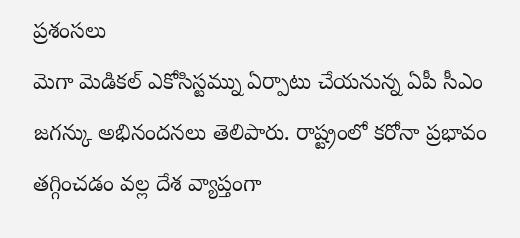ప్రశంసలు
మెగా మెడికల్ ఎకోసిస్టమ్ను ఏర్పాటు చేయనున్న ఏపీ సీఎం జగన్కు అభినందనలు తెలిపారు. రాష్ట్రంలో కరోనా ప్రభావం తగ్గించడం వల్ల దేశ వ్యాప్తంగా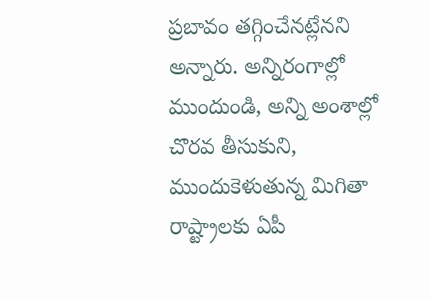ప్రబావం తగ్గించేనట్లేనని అన్నారు. అన్నిరంగాల్లో ముందుండి, అన్ని అంశాల్లో చొరవ తీసుకుని, ముందుకెళుతున్న మిగితా రాష్ట్రాలకు ఏపీ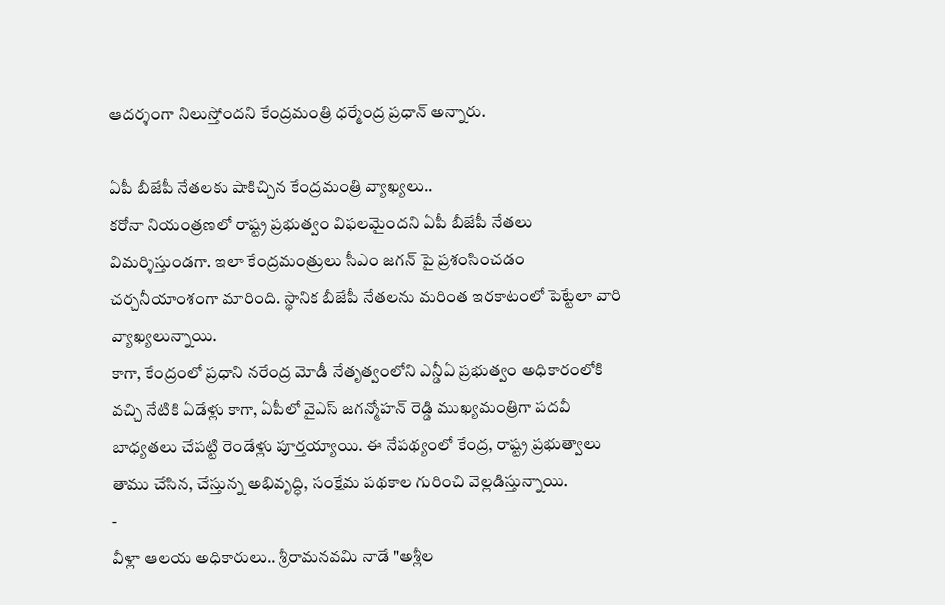ఆదర్శంగా నిలుస్తోందని కేంద్రమంత్రి ధర్మేంద్ర ప్రధాన్ అన్నారు.

ఏపీ బీజేపీ నేతలకు షాకిచ్చిన కేంద్రమంత్రి వ్యాఖ్యలు..
కరోనా నియంత్రణలో రాష్ట్ర ప్రభుత్వం విఫలమైందని ఏపీ బీజేపీ నేతలు విమర్శిస్తుండగా. ఇలా కేంద్రమంత్రులు సీఎం జగన్ పై ప్రశంసించడం చర్చనీయాంశంగా మారింది. స్థానిక బీజేపీ నేతలను మరింత ఇరకాటంలో పెట్టేలా వారి వ్యాఖ్యలున్నాయి.
కాగా, కేంద్రంలో ప్రధాని నరేంద్ర మోడీ నేతృత్వంలోని ఎన్డీఏ ప్రభుత్వం అధికారంలోకి వచ్చి నేటికి ఏడేళ్లు కాగా, ఏపీలో వైఎస్ జగన్మోహన్ రెడ్డి ముఖ్యమంత్రిగా పదవీ బాధ్యతలు చేపట్టి రెండేళ్లు పూర్తయ్యాయి. ఈ నేపథ్యంలో కేంద్ర, రాష్ట్ర ప్రభుత్వాలు తాము చేసిన, చేస్తున్న అభివృద్ధి, సంక్షేమ పథకాల గురించి వెల్లడిస్తున్నాయి.
-
వీళ్లా ఆలయ అధికారులు.. శ్రీరామనవమి నాడే "అశ్లీల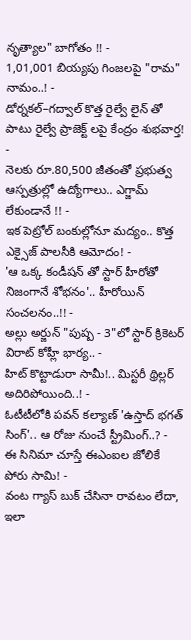నృత్యాల" బాగోతం !! -
1,01,001 బియ్యపు గింజలపై "రామ" నామం..! -
డోర్నకల్–గద్వాల్ కొత్త రైల్వే లైన్ తో పాటు రైల్వే ప్రాజెక్ట్ లపై కేంద్రం శుభవార్త! -
నెలకు రూ.80,500 జీతంతో ప్రభుత్వ ఆస్పత్రుల్లో ఉద్యోగాలు.. ఎగ్జామ్ లేకుండానే !! -
ఇక పెట్రోల్ బంకుల్లోనూ మద్యం.. కొత్త ఎక్సైజ్ పాలసీకి ఆమోదం! -
'ఆ ఒక్క కండీషన్ తో స్టార్ హీరోతో నిజంగానే శోభనం'.. హీరోయిన్ సంచలనం..!! -
అల్లు అర్జున్ "పుష్ప - 3"లో స్టార్ క్రికెటర్ విరాట్ కోహ్లీ భార్య.. -
హిట్ కొట్టాడురా సామీ!.. మిస్టరీ థ్రిల్లర్ అదిరిపోయింది..! -
ఓటీటీలోకి పవన్ కల్యాణ్ 'ఉస్తాద్ భగత్ సింగ్'.. ఆ రోజు నుంచే స్ట్రీమింగ్..? -
ఈ సినిమా చూస్తే ఈఎంఐల జోలికే పోరు సామి! -
వంట గ్యాస్ బుక్ చేసినా రావటం లేదా, ఇలా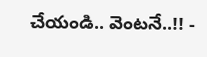చేయండి.. వెంటనే..!! -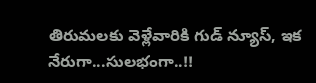తిరుమలకు వెళ్లేవారికి గుడ్ న్యూస్, ఇక నేరుగా...సులభంగా..!!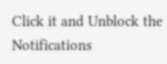Click it and Unblock the Notifications